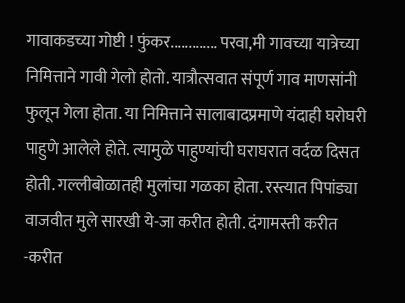गावाकडच्या गोष्टी ! फुंकर............. परवा,मी गावच्या यात्रेच्या निमित्ताने गावी गेलो होतो. यात्रौत्सवात संपूर्ण गाव माणसांनी फुलून गेला होता. या निमित्ताने सालाबादप्रमाणे यंदाही घरोघरी पाहुणे आलेले होते. त्यामुळे पाहुण्यांची घराघरात वर्दळ दिसत होती. गल्लीबोळातही मुलांचा गळका होता. रस्त्यात पिपांड्या वाजवीत मुले सारखी ये-जा करीत होती. दंगामस्ती करीत -करीत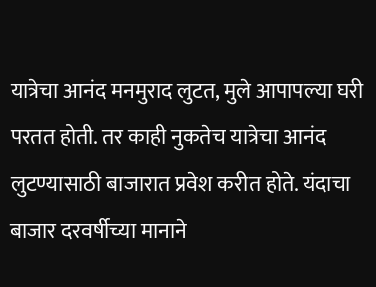यात्रेचा आनंद मनमुराद लुटत, मुले आपापल्या घरी परतत होती. तर काही नुकतेच यात्रेचा आनंद लुटण्यासाठी बाजारात प्रवेश करीत होते. यंदाचा बाजार दरवर्षीच्या मानाने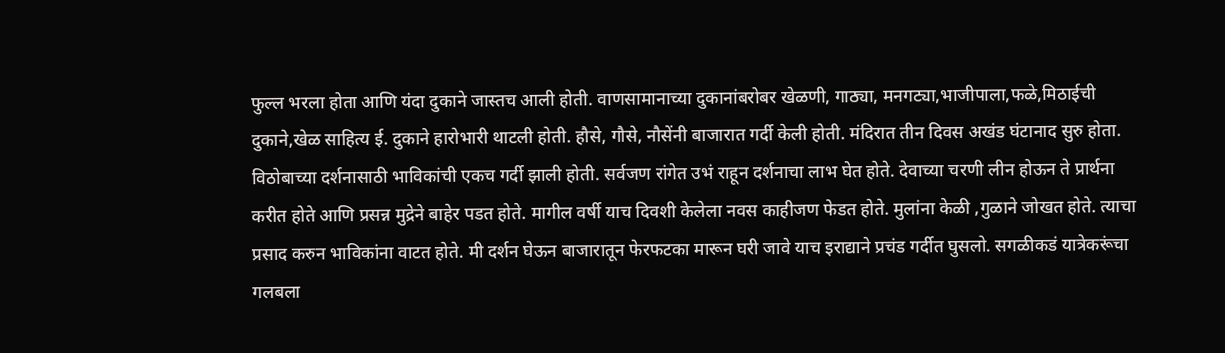फुल्ल भरला होता आणि यंदा दुकाने जास्तच आली होती. वाणसामानाच्या दुकानांबरोबर खेळणी, गाठ्या, मनगट्या,भाजीपाला,फळे,मिठाईची दुकाने,खेळ साहित्य ई. दुकाने हारोभारी थाटली होती. हौसे, गौसे, नौसेंनी बाजारात गर्दी केली होती. मंदिरात तीन दिवस अखंड घंटानाद सुरु होता. विठोबाच्या दर्शनासाठी भाविकांची एकच गर्दी झाली होती. सर्वजण रांगेत उभं राहून दर्शनाचा लाभ घेत होते. देवाच्या चरणी लीन होऊन ते प्रार्थना करीत होते आणि प्रसन्न मुद्रेने बाहेर पडत होते. मागील वर्षी याच दिवशी केलेला नवस काहीजण फेडत होते. मुलांना केळी ,गुळाने जोखत होते. त्याचा प्रसाद करुन भाविकांना वाटत होते. मी दर्शन घेऊन बाजारातून फेरफटका मारून घरी जावे याच इराद्याने प्रचंड गर्दीत घुसलो. सगळीकडं यात्रेकरूंचा गलबला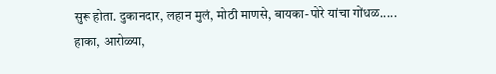सुरू होता. दुकानदार, लहान मुलं, मोठी माणसे, बायका-पोरे यांचा गोंधळ..... हाका, आरोळ्या,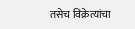तसेच विक्रेत्यांचा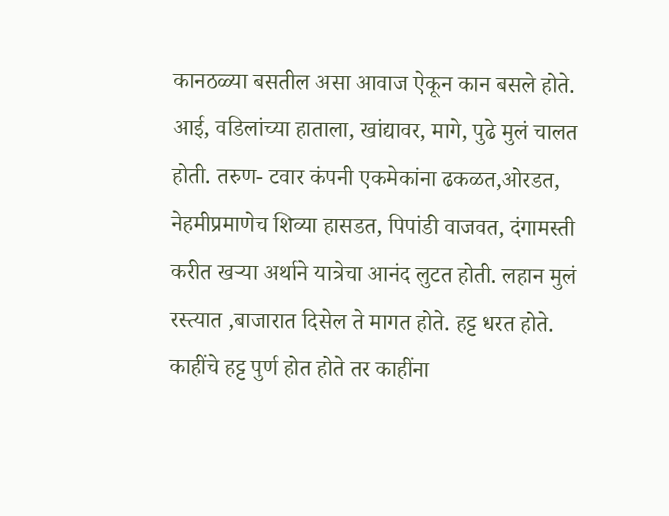कानठळ्या बसतील असा आवाज ऐकून कान बसले होते. आई, वडिलांच्या हाताला, खांद्यावर, मागे, पुढे मुलं चालत होती. तरुण- टवार कंपनी एकमेकांना ढकळत,ओरडत, नेहमीप्रमाणेच शिव्या हासडत, पिपांडी वाजवत, दंगामस्ती करीत खऱ्या अर्थाने यात्रेचा आनंद लुटत होती. लहान मुलं रस्त्यात ,बाजारात दिसेल ते मागत होते. हट्ट धरत होते. काहींचे हट्ट पुर्ण होत होते तर काहींना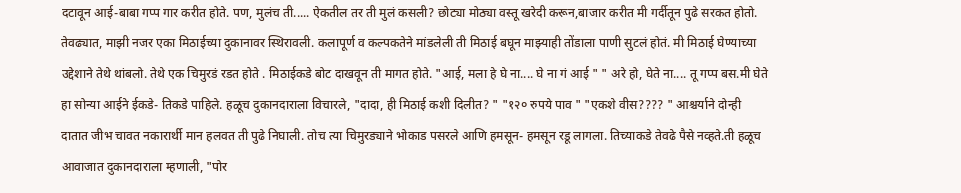दटावून आई-बाबा गप्प गार करीत होते. पण, मुलंच ती..... ऐकतील तर ती मुलं कसली? छोट्या मोठ्या वस्तू खरेदी करून,बाजार करीत मी गर्दीतून पुढे सरकत होतो. तेवढ्यात, माझी नजर एका मिठाईच्या दुकानावर स्थिरावली. कलापूर्ण व कल्पकतेने मांडलेली ती मिठाई बघून माझ्याही तोंडाला पाणी सुटलं होतं. मी मिठाई घेण्याच्या उद्देशाने तेथे थांबलो. तेथे एक चिमुरडं रडत होते . मिठाईकडे बोट दाखवून ती मागत होते. "आई, मला हे घे ना.... घे ना गं आई " " अरे हो, घेते ना.... तू गप्प बस.मी घेते हा सोन्या आईने ईकडे- तिकडे पाहिले. हळूच दुकानदाराला विचारले, "दादा, ही मिठाई कशी दिलीत? " "१२० रुपये पाव " "एकशे वीस???? " आश्चर्याने दोन्ही दातात जीभ चावत नकारार्थी मान हलवत ती पुढे निघाली. तोच त्या चिमुरड्याने भोकाड पसरले आणि हमसून- हमसून रडू लागला. तिच्याकडे तेवढे पैसे नव्हते.ती हळूच आवाजात दुकानदाराला म्हणाली, "पोर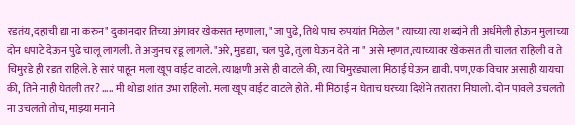रडतंय,दहाची द्या ना करुन" दुकानदार तिच्या अंगावर खेकसत म्हणाला, "जा पुढे, तिथे पाच रुपयांत मिळेल " त्याच्या त्या शब्दांने ती अर्धमेली होऊन मुलाच्या दोन धपाटे देऊन पुढे चालू लागली. ते अजुनच रडू लागले. "अरे, मुडद्या, चल पुढे, तुला घेऊन देते ना " असे म्हणत,त्याच्यावर खेकसत ती चालत राहिली व ते चिमुरडे ही रडत राहिले. हे सारं पाहून मला खूप वाईट वाटले. त्याक्षणी असे ही वाटले की, त्या चिमुरड्याला मिठाई घेऊन द्यावी. पण,एक विचार असाही यायचा की, तिने नाही घेतली तर? ..... मी थोडा शांत उभा राहिलो. मला खूप वाईट वाटले होते. मी मिठाई न घेताच घरच्या दिशेने तरातरा निघालो. दोन पावले उचलतो ना उचलतो तोच, माझ्या मनाने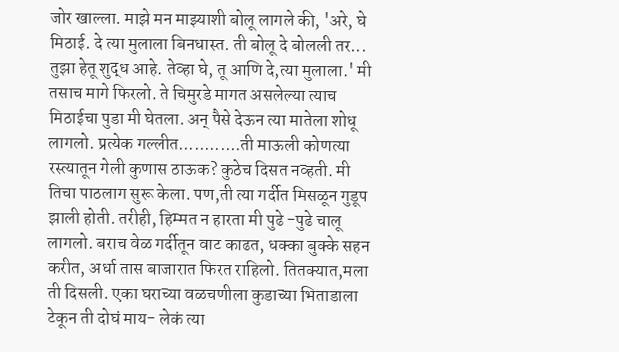जोर खाल्ला. माझे मन माझ्याशी बोलू लागले की, 'अरे, घे मिठाई. दे त्या मुलाला बिनधास्त. ती बोलू दे बोलली तर... तुझा हेतू शुद्ध आहे. तेव्हा घे, तू आणि दे,त्या मुलाला.' मी तसाच मागे फिरलो. ते चिमुरडे मागत असलेल्या त्याच मिठाईचा पुडा मी घेतला. अन् पैसे देऊन त्या मातेला शोधू लागलो. प्रत्येक गल्लीत............ती माऊली कोणत्या रस्त्यातून गेली कुणास ठाऊक? कुठेच दिसत नव्हती. मी तिचा पाठलाग सुरू केला. पण,ती त्या गर्दीत मिसळून गुडूप झाली होती. तरीही, हिम्मत न हारता मी पुढे -पुढे चालू लागलो. बराच वेळ गर्दीतून वाट काढत, धक्का बुक्के सहन करीत, अर्धा तास बाजारात फिरत राहिलो. तितक्यात,मला ती दिसली. एका घराच्या वळचणीला कुडाच्या भिताडाला टेकून ती दोघं माय- लेकं त्या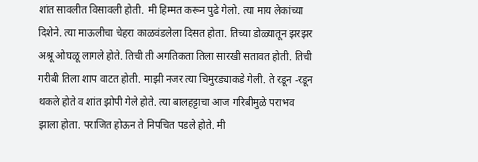शांत सावलीत विसावली होती. मी हिम्मत करून पुढे गेलो. त्या माय लेकांच्या दिशेने. त्या माऊलीचा चेहरा काळवंडलेला दिसत होता. तिच्या डोळ्यातून झरझर अश्रू ओघळू लागले होते. तिची ती अगतिकता तिला सारखी सतावत होती. तिची गरीबी तिला शाप वाटत होती. माझी नजर त्या चिमुरड्याकडे गेली. ते रडून -रडून थकले होते व शांत झोपी गेले होते. त्या बालहट्टाचा आज गरिबीमुळे पराभव झाला होता. पराजित होऊन ते निपचित पडले होते. मी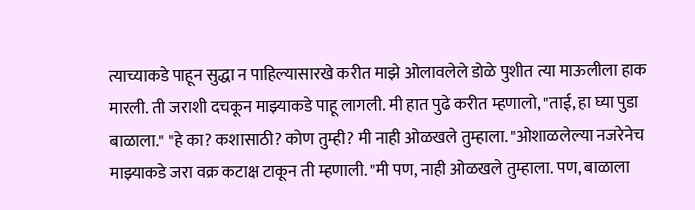त्याच्याकडे पाहून सुद्धा न पाहिल्यासारखे करीत माझे ओलावलेले डोळे पुशीत त्या माऊलीला हाक मारली. ती जराशी दचकून माझ्याकडे पाहू लागली. मी हात पुढे करीत म्हणालो, "ताई, हा घ्या पुडा बाळाला." "हे का? कशासाठी? कोण तुम्ही? मी नाही ओळखले तुम्हाला. "ओशाळलेल्या नजरेनेच माझ्याकडे जरा वक्र कटाक्ष टाकून ती म्हणाली. "मी पण, नाही ओळखले तुम्हाला. पण, बाळाला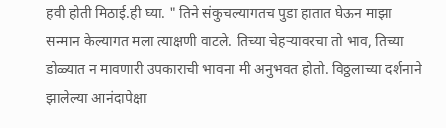हवी होती मिठाई.ही घ्या. " तिने संकुचल्यागतच पुडा हातात घेऊन माझा सन्मान केल्यागत मला त्याक्षणी वाटले. तिच्या चेहऱ्यावरचा तो भाव, तिच्या डोळ्यात न मावणारी उपकाराची भावना मी अनुभवत होतो. विठ्ठलाच्या दर्शनाने झालेल्या आनंदापेक्षा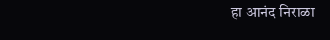हा आनंद निराळा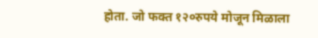होता. जो फक्त १२०रुपये मोजून मिळाला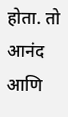होता. तो आनंद आणि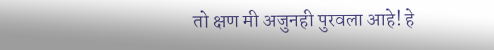तो क्षण मी अजुनही पुरवला आहे! हे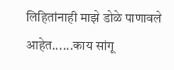लिहितांनाही माझे डोळे पाणावले आहेत......काय सांगू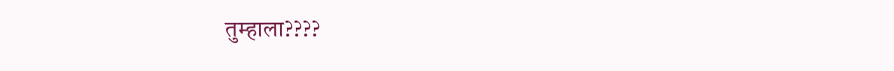तुम्हाला????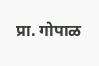प्रा. गोपाळ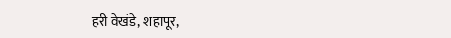हरी वेखंडे, शहापूर,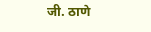जी. ठाणे